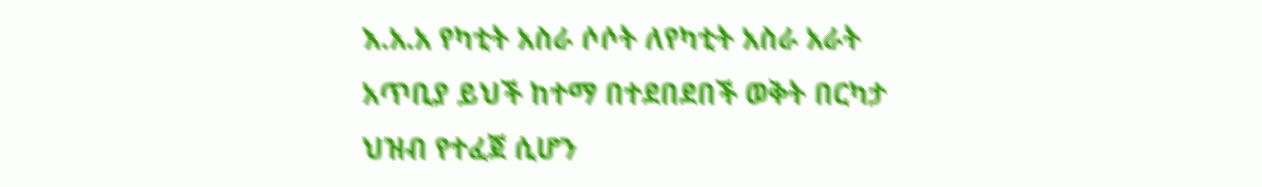እ.አ.አ የካቲት አስራ ሶሶት ለየካቲት አስራ አራት አጥቢያ ይህች ከተማ በተደበደበች ወቅት በርካታ ህዝብ የተፈጀ ሲሆን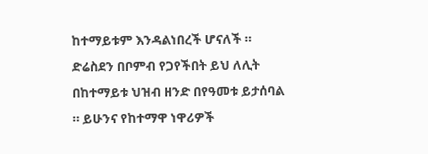ከተማይቱም እንዳልነበረች ሆናለች ። ድሬስደን በቦምብ የጋየችበት ይህ ለሊት በከተማይቱ ህዝብ ዘንድ በየዓመቱ ይታሰባል ። ይሁንና የከተማዋ ነዋሪዎች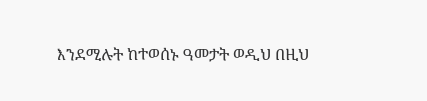እንደሚሉት ከተወሰኑ ዓመታት ወዲህ በዚህ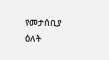የመታሰቢያ ዕለት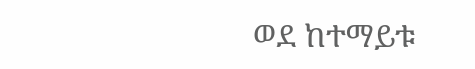ወደ ከተማይቱ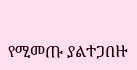የሚመጡ ያልተጋበዙ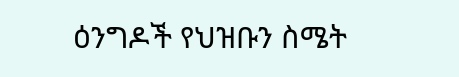ዕንግዶች የህዝቡን ስሜት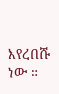እየረበሹ ነው ።